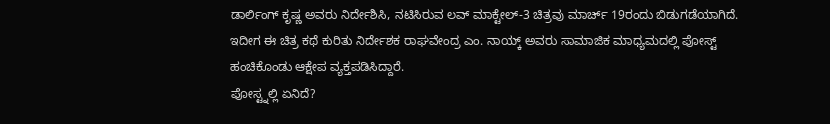ಡಾರ್ಲಿಂಗ್ ಕೃಷ್ಣ ಅವರು ನಿರ್ದೇಶಿಸಿ, ನಟಿಸಿರುವ ಲವ್ ಮಾಕ್ಟೇಲ್-3 ಚಿತ್ರವು ಮಾರ್ಚ್ 19ರಂದು ಬಿಡುಗಡೆಯಾಗಿದೆ. ಇದೀಗ ಈ ಚಿತ್ರ ಕಥೆ ಕುರಿತು ನಿರ್ದೇಶಕ ರಾಘವೇಂದ್ರ ಎಂ. ನಾಯ್ಕ್ ಅವರು ಸಾಮಾಜಿಕ ಮಾಧ್ಯಮದಲ್ಲಿ ಪೋಸ್ಟ್ ಹಂಚಿಕೊಂಡು ಆಕ್ಷೇಪ ವ್ಯಕ್ತಪಡಿಸಿದ್ದಾರೆ.
ಪೋಸ್ಟ್ನಲ್ಲಿ ಏನಿದೆ?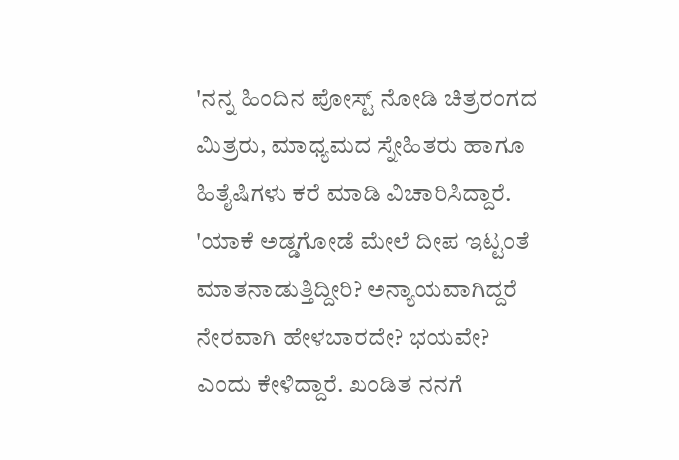'ನನ್ನ ಹಿಂದಿನ ಪೋಸ್ಟ್ ನೋಡಿ ಚಿತ್ರರಂಗದ ಮಿತ್ರರು, ಮಾಧ್ಯಮದ ಸ್ನೇಹಿತರು ಹಾಗೂ ಹಿತೈಷಿಗಳು ಕರೆ ಮಾಡಿ ವಿಚಾರಿಸಿದ್ದಾರೆ. 'ಯಾಕೆ ಅಡ್ಡಗೋಡೆ ಮೇಲೆ ದೀಪ ಇಟ್ಟಂತೆ ಮಾತನಾಡುತ್ತಿದ್ದೀರಿ? ಅನ್ಯಾಯವಾಗಿದ್ದರೆ ನೇರವಾಗಿ ಹೇಳಬಾರದೇ? ಭಯವೇ? ಎಂದು ಕೇಳಿದ್ದಾರೆ. ಖಂಡಿತ ನನಗೆ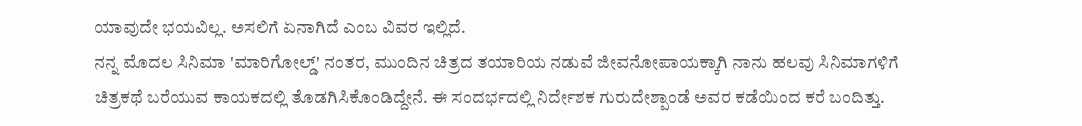ಯಾವುದೇ ಭಯವಿಲ್ಲ. ಅಸಲಿಗೆ ಏನಾಗಿದೆ ಎಂಬ ವಿವರ ಇಲ್ಲಿದೆ.
ನನ್ನ ಮೊದಲ ಸಿನಿಮಾ 'ಮಾರಿಗೋಲ್ಡ್' ನಂತರ, ಮುಂದಿನ ಚಿತ್ರದ ತಯಾರಿಯ ನಡುವೆ ಜೀವನೋಪಾಯಕ್ಕಾಗಿ ನಾನು ಹಲವು ಸಿನಿಮಾಗಳಿಗೆ ಚಿತ್ರಕಥೆ ಬರೆಯುವ ಕಾಯಕದಲ್ಲಿ ತೊಡಗಿಸಿಕೊಂಡಿದ್ದೇನೆ. ಈ ಸಂದರ್ಭದಲ್ಲಿ ನಿರ್ದೇಶಕ ಗುರುದೇಶ್ಪಾಂಡೆ ಅವರ ಕಡೆಯಿಂದ ಕರೆ ಬಂದಿತ್ತು.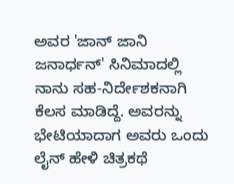ಅವರ 'ಜಾನ್ ಜಾನಿ ಜನಾರ್ಧನ್' ಸಿನಿಮಾದಲ್ಲಿ ನಾನು ಸಹ-ನಿರ್ದೇಶಕನಾಗಿ ಕೆಲಸ ಮಾಡಿದ್ದೆ. ಅವರನ್ನು ಭೇಟಿಯಾದಾಗ ಅವರು ಒಂದು ಲೈನ್ ಹೇಳಿ ಚಿತ್ರಕಥೆ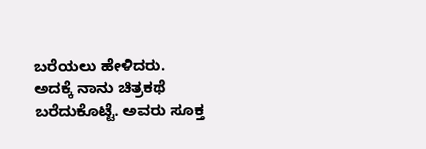ಬರೆಯಲು ಹೇಳಿದರು. ಅದಕ್ಕೆ ನಾನು ಚಿತ್ರಕಥೆ ಬರೆದುಕೊಟ್ಟೆ. ಅವರು ಸೂಕ್ತ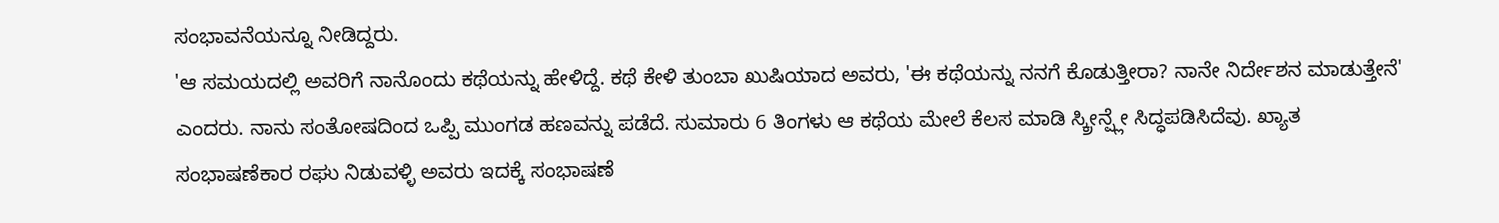ಸಂಭಾವನೆಯನ್ನೂ ನೀಡಿದ್ದರು.
'ಆ ಸಮಯದಲ್ಲಿ ಅವರಿಗೆ ನಾನೊಂದು ಕಥೆಯನ್ನು ಹೇಳಿದ್ದೆ. ಕಥೆ ಕೇಳಿ ತುಂಬಾ ಖುಷಿಯಾದ ಅವರು, 'ಈ ಕಥೆಯನ್ನು ನನಗೆ ಕೊಡುತ್ತೀರಾ? ನಾನೇ ನಿರ್ದೇಶನ ಮಾಡುತ್ತೇನೆ' ಎಂದರು. ನಾನು ಸಂತೋಷದಿಂದ ಒಪ್ಪಿ ಮುಂಗಡ ಹಣವನ್ನು ಪಡೆದೆ. ಸುಮಾರು 6 ತಿಂಗಳು ಆ ಕಥೆಯ ಮೇಲೆ ಕೆಲಸ ಮಾಡಿ ಸ್ಕ್ರೀನ್ಪ್ಲೇ ಸಿದ್ಧಪಡಿಸಿದೆವು. ಖ್ಯಾತ ಸಂಭಾಷಣೆಕಾರ ರಘು ನಿಡುವಳ್ಳಿ ಅವರು ಇದಕ್ಕೆ ಸಂಭಾಷಣೆ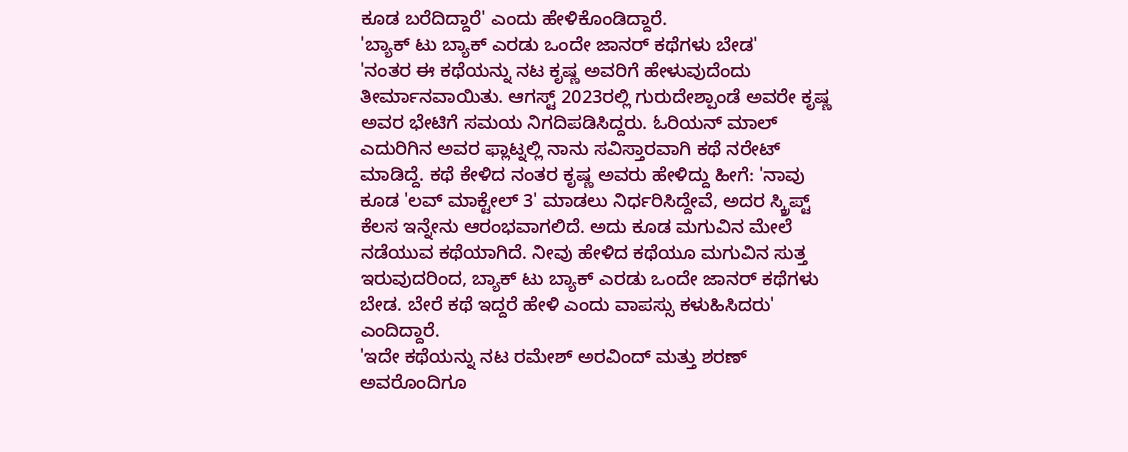ಕೂಡ ಬರೆದಿದ್ದಾರೆ' ಎಂದು ಹೇಳಿಕೊಂಡಿದ್ದಾರೆ.
'ಬ್ಯಾಕ್ ಟು ಬ್ಯಾಕ್ ಎರಡು ಒಂದೇ ಜಾನರ್ ಕಥೆಗಳು ಬೇಡ'
'ನಂತರ ಈ ಕಥೆಯನ್ನು ನಟ ಕೃಷ್ಣ ಅವರಿಗೆ ಹೇಳುವುದೆಂದು ತೀರ್ಮಾನವಾಯಿತು. ಆಗಸ್ಟ್ 2023ರಲ್ಲಿ ಗುರುದೇಶ್ಪಾಂಡೆ ಅವರೇ ಕೃಷ್ಣ ಅವರ ಭೇಟಿಗೆ ಸಮಯ ನಿಗದಿಪಡಿಸಿದ್ದರು. ಓರಿಯನ್ ಮಾಲ್ ಎದುರಿಗಿನ ಅವರ ಫ್ಲಾಟ್ನಲ್ಲಿ ನಾನು ಸವಿಸ್ತಾರವಾಗಿ ಕಥೆ ನರೇಟ್ ಮಾಡಿದ್ದೆ. ಕಥೆ ಕೇಳಿದ ನಂತರ ಕೃಷ್ಣ ಅವರು ಹೇಳಿದ್ದು ಹೀಗೆ: 'ನಾವು ಕೂಡ 'ಲವ್ ಮಾಕ್ಟೇಲ್ 3' ಮಾಡಲು ನಿರ್ಧರಿಸಿದ್ದೇವೆ, ಅದರ ಸ್ಕ್ರಿಪ್ಟ್ ಕೆಲಸ ಇನ್ನೇನು ಆರಂಭವಾಗಲಿದೆ. ಅದು ಕೂಡ ಮಗುವಿನ ಮೇಲೆ ನಡೆಯುವ ಕಥೆಯಾಗಿದೆ. ನೀವು ಹೇಳಿದ ಕಥೆಯೂ ಮಗುವಿನ ಸುತ್ತ ಇರುವುದರಿಂದ, ಬ್ಯಾಕ್ ಟು ಬ್ಯಾಕ್ ಎರಡು ಒಂದೇ ಜಾನರ್ ಕಥೆಗಳು ಬೇಡ. ಬೇರೆ ಕಥೆ ಇದ್ದರೆ ಹೇಳಿ ಎಂದು ವಾಪಸ್ಸು ಕಳುಹಿಸಿದರು' ಎಂದಿದ್ದಾರೆ.
'ಇದೇ ಕಥೆಯನ್ನು ನಟ ರಮೇಶ್ ಅರವಿಂದ್ ಮತ್ತು ಶರಣ್ ಅವರೊಂದಿಗೂ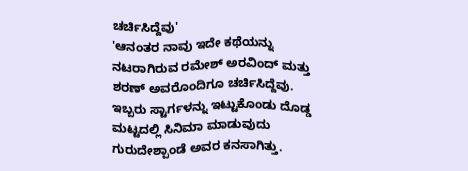ಚರ್ಚಿಸಿದ್ದೆವು'
'ಆನಂತರ ನಾವು ಇದೇ ಕಥೆಯನ್ನು ನಟರಾಗಿರುವ ರಮೇಶ್ ಅರವಿಂದ್ ಮತ್ತು ಶರಣ್ ಅವರೊಂದಿಗೂ ಚರ್ಚಿಸಿದ್ದೆವು. ಇಬ್ಬರು ಸ್ಟಾರ್ಗಳನ್ನು ಇಟ್ಟುಕೊಂಡು ದೊಡ್ಡ ಮಟ್ಟದಲ್ಲಿ ಸಿನಿಮಾ ಮಾಡುವುದು ಗುರುದೇಶ್ಪಾಂಡೆ ಅವರ ಕನಸಾಗಿತ್ತು.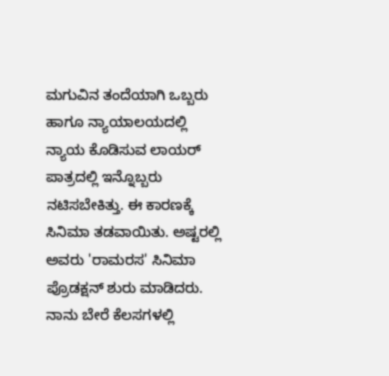ಮಗುವಿನ ತಂದೆಯಾಗಿ ಒಬ್ಬರು ಹಾಗೂ ನ್ಯಾಯಾಲಯದಲ್ಲಿ ನ್ಯಾಯ ಕೊಡಿಸುವ ಲಾಯರ್ ಪಾತ್ರದಲ್ಲಿ ಇನ್ನೊಬ್ಬರು ನಟಿಸಬೇಕಿತ್ತು. ಈ ಕಾರಣಕ್ಕೆ ಸಿನಿಮಾ ತಡವಾಯಿತು. ಅಷ್ಟರಲ್ಲಿ ಅವರು 'ರಾಮರಸ' ಸಿನಿಮಾ ಪ್ರೊಡಕ್ಷನ್ ಶುರು ಮಾಡಿದರು. ನಾನು ಬೇರೆ ಕೆಲಸಗಳಲ್ಲಿ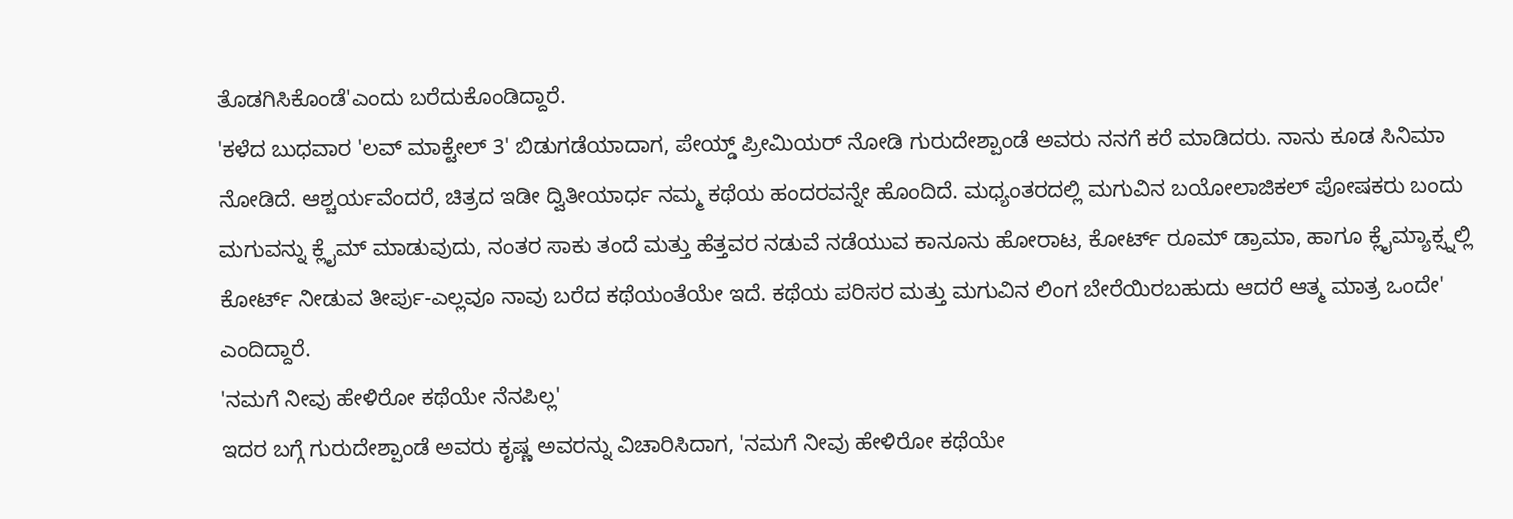ತೊಡಗಿಸಿಕೊಂಡೆ'ಎಂದು ಬರೆದುಕೊಂಡಿದ್ದಾರೆ.
'ಕಳೆದ ಬುಧವಾರ 'ಲವ್ ಮಾಕ್ಟೇಲ್ 3' ಬಿಡುಗಡೆಯಾದಾಗ, ಪೇಯ್ಡ್ ಪ್ರೀಮಿಯರ್ ನೋಡಿ ಗುರುದೇಶ್ಪಾಂಡೆ ಅವರು ನನಗೆ ಕರೆ ಮಾಡಿದರು. ನಾನು ಕೂಡ ಸಿನಿಮಾ ನೋಡಿದೆ. ಆಶ್ಚರ್ಯವೆಂದರೆ, ಚಿತ್ರದ ಇಡೀ ದ್ವಿತೀಯಾರ್ಧ ನಮ್ಮ ಕಥೆಯ ಹಂದರವನ್ನೇ ಹೊಂದಿದೆ. ಮಧ್ಯಂತರದಲ್ಲಿ ಮಗುವಿನ ಬಯೋಲಾಜಿಕಲ್ ಪೋಷಕರು ಬಂದು ಮಗುವನ್ನು ಕ್ಲೈಮ್ ಮಾಡುವುದು, ನಂತರ ಸಾಕು ತಂದೆ ಮತ್ತು ಹೆತ್ತವರ ನಡುವೆ ನಡೆಯುವ ಕಾನೂನು ಹೋರಾಟ, ಕೋರ್ಟ್ ರೂಮ್ ಡ್ರಾಮಾ, ಹಾಗೂ ಕ್ಲೈಮ್ಯಾಕ್ಸ್ನಲ್ಲಿ ಕೋರ್ಟ್ ನೀಡುವ ತೀರ್ಪು-ಎಲ್ಲವೂ ನಾವು ಬರೆದ ಕಥೆಯಂತೆಯೇ ಇದೆ. ಕಥೆಯ ಪರಿಸರ ಮತ್ತು ಮಗುವಿನ ಲಿಂಗ ಬೇರೆಯಿರಬಹುದು ಆದರೆ ಆತ್ಮ ಮಾತ್ರ ಒಂದೇ' ಎಂದಿದ್ದಾರೆ.
'ನಮಗೆ ನೀವು ಹೇಳಿರೋ ಕಥೆಯೇ ನೆನಪಿಲ್ಲ'
ಇದರ ಬಗ್ಗೆ ಗುರುದೇಶ್ಪಾಂಡೆ ಅವರು ಕೃಷ್ಣ ಅವರನ್ನು ವಿಚಾರಿಸಿದಾಗ, 'ನಮಗೆ ನೀವು ಹೇಳಿರೋ ಕಥೆಯೇ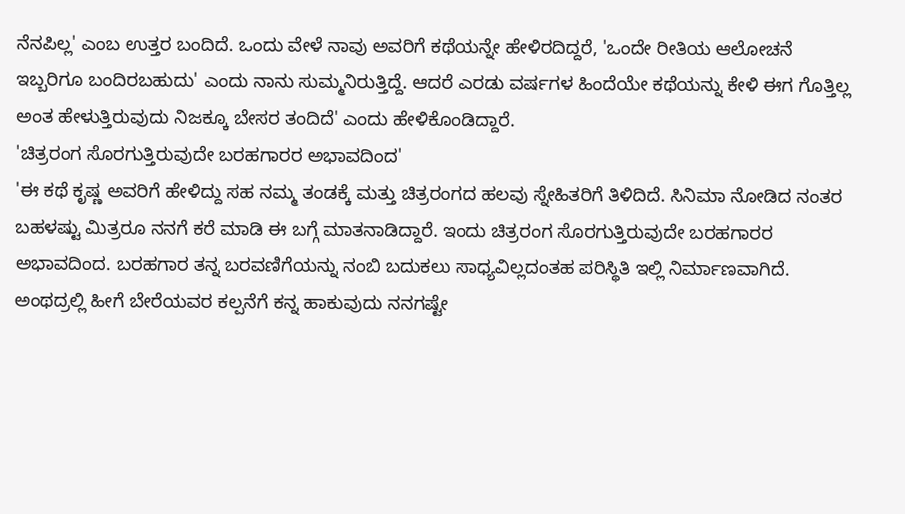ನೆನಪಿಲ್ಲ' ಎಂಬ ಉತ್ತರ ಬಂದಿದೆ. ಒಂದು ವೇಳೆ ನಾವು ಅವರಿಗೆ ಕಥೆಯನ್ನೇ ಹೇಳಿರದಿದ್ದರೆ, 'ಒಂದೇ ರೀತಿಯ ಆಲೋಚನೆ ಇಬ್ಬರಿಗೂ ಬಂದಿರಬಹುದು' ಎಂದು ನಾನು ಸುಮ್ಮನಿರುತ್ತಿದ್ದೆ. ಆದರೆ ಎರಡು ವರ್ಷಗಳ ಹಿಂದೆಯೇ ಕಥೆಯನ್ನು ಕೇಳಿ ಈಗ ಗೊತ್ತಿಲ್ಲ ಅಂತ ಹೇಳುತ್ತಿರುವುದು ನಿಜಕ್ಕೂ ಬೇಸರ ತಂದಿದೆ' ಎಂದು ಹೇಳಿಕೊಂಡಿದ್ದಾರೆ.
'ಚಿತ್ರರಂಗ ಸೊರಗುತ್ತಿರುವುದೇ ಬರಹಗಾರರ ಅಭಾವದಿಂದ'
'ಈ ಕಥೆ ಕೃಷ್ಣ ಅವರಿಗೆ ಹೇಳಿದ್ದು ಸಹ ನಮ್ಮ ತಂಡಕ್ಕೆ ಮತ್ತು ಚಿತ್ರರಂಗದ ಹಲವು ಸ್ನೇಹಿತರಿಗೆ ತಿಳಿದಿದೆ. ಸಿನಿಮಾ ನೋಡಿದ ನಂತರ ಬಹಳಷ್ಟು ಮಿತ್ರರೂ ನನಗೆ ಕರೆ ಮಾಡಿ ಈ ಬಗ್ಗೆ ಮಾತನಾಡಿದ್ದಾರೆ. ಇಂದು ಚಿತ್ರರಂಗ ಸೊರಗುತ್ತಿರುವುದೇ ಬರಹಗಾರರ ಅಭಾವದಿಂದ. ಬರಹಗಾರ ತನ್ನ ಬರವಣಿಗೆಯನ್ನು ನಂಬಿ ಬದುಕಲು ಸಾಧ್ಯವಿಲ್ಲದಂತಹ ಪರಿಸ್ಥಿತಿ ಇಲ್ಲಿ ನಿರ್ಮಾಣವಾಗಿದೆ. ಅಂಥದ್ರಲ್ಲಿ ಹೀಗೆ ಬೇರೆಯವರ ಕಲ್ಪನೆಗೆ ಕನ್ನ ಹಾಕುವುದು ನನಗಷ್ಟೇ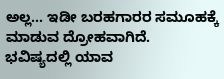ಅಲ್ಲ… ಇಡೀ ಬರಹಗಾರರ ಸಮೂಹಕ್ಕೆ ಮಾಡುವ ದ್ರೋಹವಾಗಿದೆ. ಭವಿಷ್ಯದಲ್ಲಿ ಯಾವ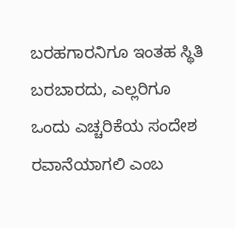ಬರಹಗಾರನಿಗೂ ಇಂತಹ ಸ್ಥಿತಿ ಬರಬಾರದು, ಎಲ್ಲರಿಗೂ ಒಂದು ಎಚ್ಚರಿಕೆಯ ಸಂದೇಶ ರವಾನೆಯಾಗಲಿ ಎಂಬ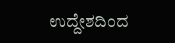ಉದ್ದೇಶದಿಂದ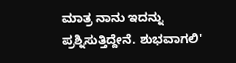ಮಾತ್ರ ನಾನು ಇದನ್ನು ಪ್ರಶ್ನಿಸುತ್ತಿದ್ದೇನೆ. ಶುಭವಾಗಲಿ'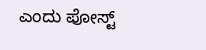ಎಂದು ಪೋಸ್ಟ್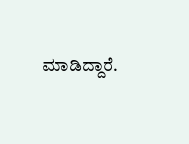ಮಾಡಿದ್ದಾರೆ.